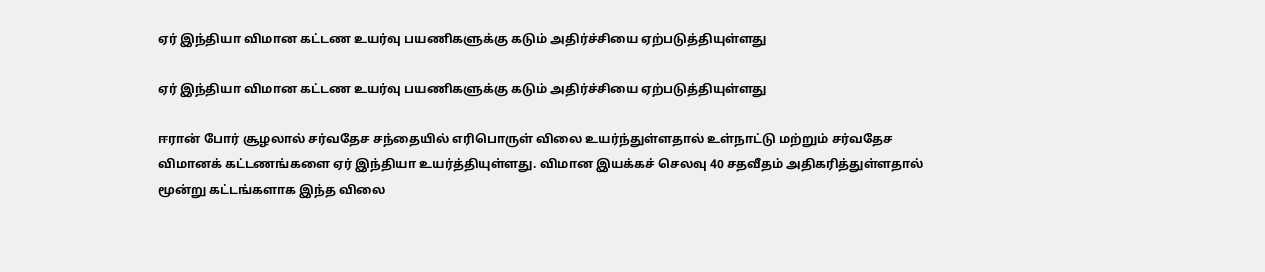ஏர் இந்தியா விமான கட்டண உயர்வு பயணிகளுக்கு கடும் அதிர்ச்சியை ஏற்படுத்தியுள்ளது

ஏர் இந்தியா விமான கட்டண உயர்வு பயணிகளுக்கு கடும் அதிர்ச்சியை ஏற்படுத்தியுள்ளது

ஈரான் போர் சூழலால் சர்வதேச சந்தையில் எரிபொருள் விலை உயர்ந்துள்ளதால் உள்நாட்டு மற்றும் சர்வதேச விமானக் கட்டணங்களை ஏர் இந்தியா உயர்த்தியுள்ளது. விமான இயக்கச் செலவு 40 சதவீதம் அதிகரித்துள்ளதால் மூன்று கட்டங்களாக இந்த விலை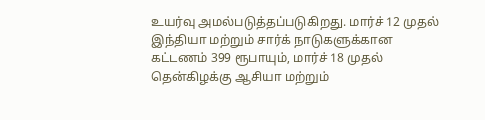உயர்வு அமல்படுத்தப்படுகிறது. மார்ச் 12 முதல் இந்தியா மற்றும் சார்க் நாடுகளுக்கான கட்டணம் 399 ரூபாயும், மார்ச் 18 முதல் தென்கிழக்கு ஆசியா மற்றும்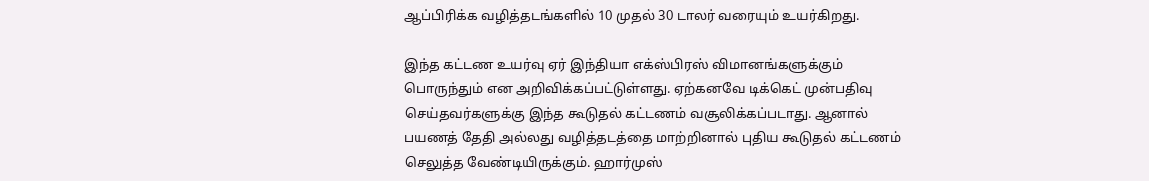ஆப்பிரிக்க வழித்தடங்களில் 10 முதல் 30 டாலர் வரையும் உயர்கிறது.

இந்த கட்டண உயர்வு ஏர் இந்தியா எக்ஸ்பிரஸ் விமானங்களுக்கும் பொருந்தும் என அறிவிக்கப்பட்டுள்ளது. ஏற்கனவே டிக்கெட் முன்பதிவு செய்தவர்களுக்கு இந்த கூடுதல் கட்டணம் வசூலிக்கப்படாது. ஆனால் பயணத் தேதி அல்லது வழித்தடத்தை மாற்றினால் புதிய கூடுதல் கட்டணம் செலுத்த வேண்டியிருக்கும். ஹார்முஸ்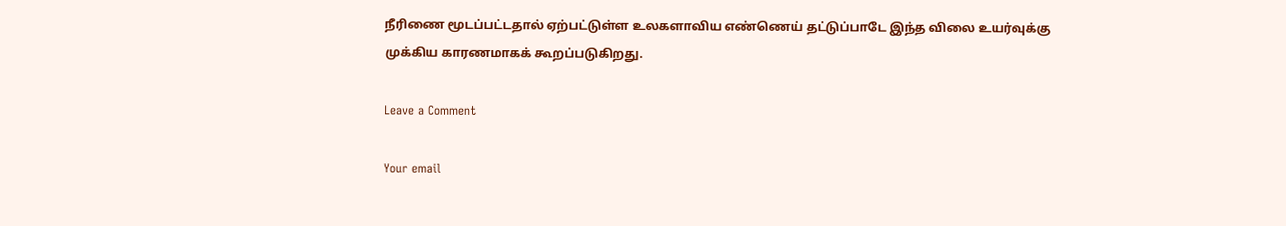நீரிணை மூடப்பட்டதால் ஏற்பட்டுள்ள உலகளாவிய எண்ணெய் தட்டுப்பாடே இந்த விலை உயர்வுக்கு முக்கிய காரணமாகக் கூறப்படுகிறது.

Leave a Comment

Your email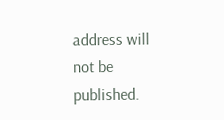address will not be published.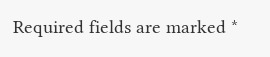Required fields are marked *